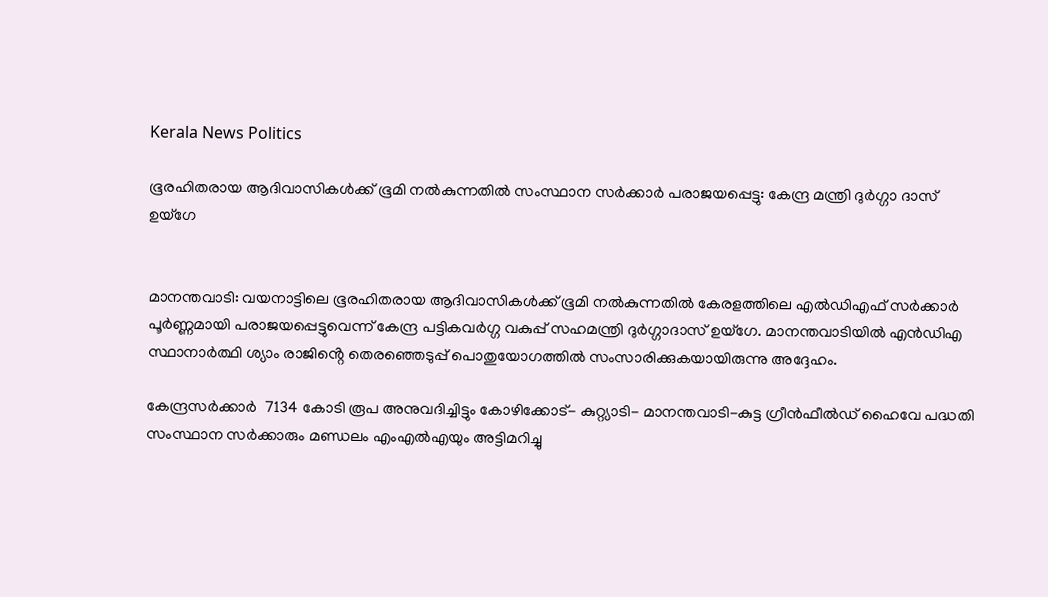Kerala News Politics

ഭൂരഹിതരായ ആദിവാസികൾക്ക് ഭൂമി നൽകുന്നതിൽ സംസ്ഥാന സർക്കാർ പരാജയപ്പെട്ടു: കേന്ദ്ര മന്ത്രി ദുർഗ്ഗാ ദാസ് ഉയ്‌ഗേ


മാനന്തവാടി: വയനാട്ടിലെ ഭൂരഹിതരായ ആദിവാസികൾക്ക് ഭൂമി നൽകുന്നതിൽ കേരളത്തിലെ എൽഡിഎഫ് സർക്കാർ പൂർണ്ണമായി പരാജയപ്പെട്ടുവെന്ന് കേന്ദ്ര പട്ടികവർഗ്ഗ വകുപ്പ് സഹമന്ത്രി ദുർഗ്ഗാദാസ് ഉയ്‌ഗേ. മാനന്തവാടിയിൽ എൻഡിഎ സ്ഥാനാർത്ഥി ശ്യാം രാജിൻ്റെ തെരഞ്ഞെടുപ്പ് പൊതുയോഗത്തിൽ സംസാരിക്കുകയായിരുന്നു അദ്ദേഹം.

കേന്ദ്രസർക്കാർ  7134 കോടി രൂപ അനുവദിച്ചിട്ടും കോഴിക്കോട്- കുറ്റ്യാടി- മാനന്തവാടി-കുട്ട ഗ്രീൻഫീൽഡ് ഹൈവേ പദ്ധതി സംസ്ഥാന സർക്കാരും മണ്ഡലം എംഎൽഎയും അട്ടിമറിച്ചു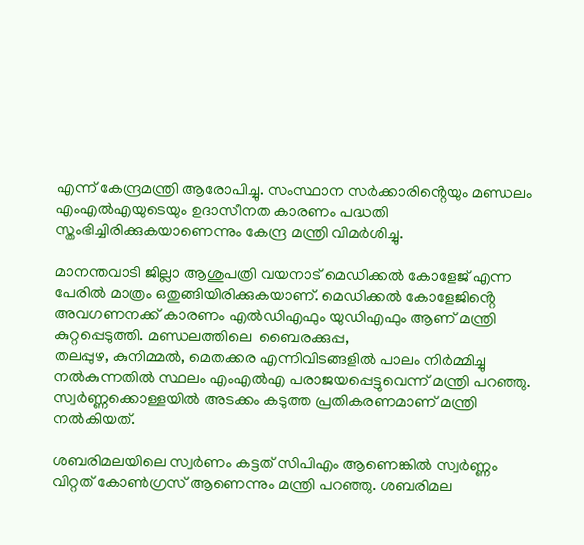എന്ന് കേന്ദ്രമന്ത്രി ആരോപിച്ചു. സംസ്ഥാന സർക്കാരിൻ്റെയും മണ്ഡലം എംഎൽഎയുടെയും ഉദാസീനത കാരണം പദ്ധതി സ്തംഭിച്ചിരിക്കുകയാണെന്നും കേന്ദ്ര മന്ത്രി വിമർശിച്ചു.

മാനന്തവാടി ജില്ലാ ആശുപത്രി വയനാട് മെഡിക്കൽ കോളേജ് എന്ന പേരിൽ മാത്രം ഒതുങ്ങിയിരിക്കുകയാണ്. മെഡിക്കൽ കോളേജിൻ്റെ അവഗണനക്ക് കാരണം എൽഡിഎഫും യുഡിഎഫും ആണ് മന്ത്രി കുറ്റപ്പെടുത്തി. മണ്ഡലത്തിലെ  ബൈരക്കുപ്പ,
തലപ്പുഴ, കുനിമ്മൽ, മെതക്കര എന്നിവിടങ്ങളിൽ പാലം നിർമ്മിച്ചു നൽകുന്നതിൽ സ്ഥലം എംഎൽഎ പരാജയപ്പെട്ടുവെന്ന് മന്ത്രി പറഞ്ഞു. സ്വർണ്ണക്കൊള്ളയിൽ അടക്കം കടുത്ത പ്രതികരണമാണ് മന്ത്രി നൽകിയത്.

ശബരിമലയിലെ സ്വർണം കട്ടത് സിപിഎം ആണെങ്കിൽ സ്വർണ്ണം വിറ്റത് കോൺഗ്രസ് ആണെന്നും മന്ത്രി പറഞ്ഞു. ശബരിമല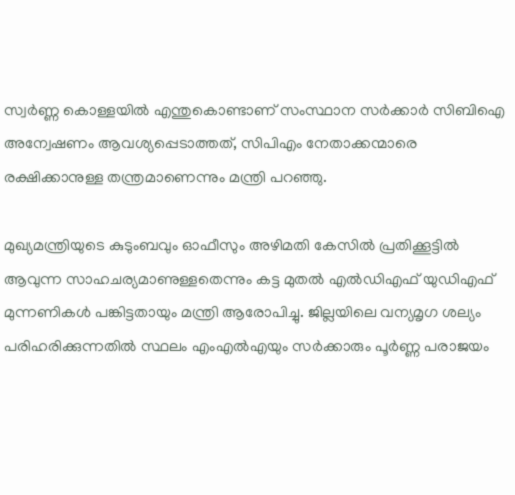സ്വർണ്ണ കൊള്ളയിൽ എന്തുകൊണ്ടാണ് സംസ്ഥാന സർക്കാർ സിബിഐ അന്വേഷണം ആവശ്യപ്പെടാത്തത്, സിപിഎം നേതാക്കന്മാരെ രക്ഷിക്കാനുള്ള തന്ത്രമാണെന്നും മന്ത്രി പറഞ്ഞു.

മുഖ്യമന്ത്രിയുടെ കുടുംബവും ഓഫീസും അഴിമതി കേസിൽ പ്രതിക്കൂട്ടിൽ ആവുന്ന സാഹചര്യമാണുള്ളതെന്നും കട്ട മുതൽ എൽഡിഎഫ് യുഡിഎഫ് മുന്നണികൾ പങ്കിട്ടതായും മന്ത്രി ആരോപിച്ചു. ജില്ലയിലെ വന്യമൃഗ ശല്യം പരിഹരിക്കുന്നതിൽ സ്ഥലം എംഎൽഎയും സർക്കാരും പൂർണ്ണ പരാജയം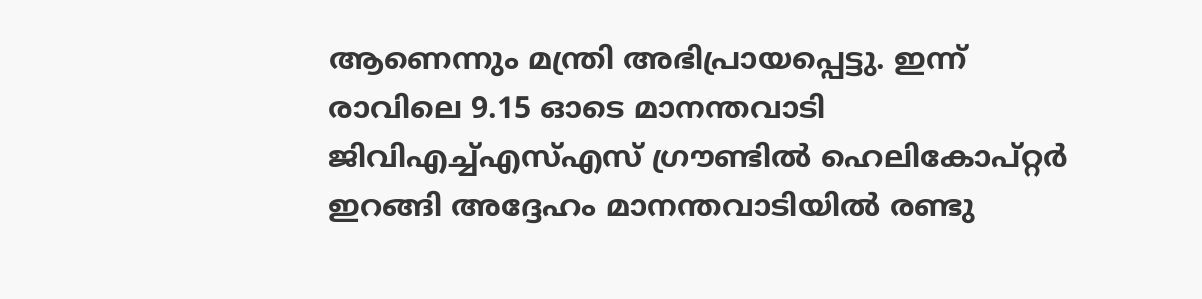ആണെന്നും മന്ത്രി അഭിപ്രായപ്പെട്ടു. ഇന്ന് രാവിലെ 9.15 ഓടെ മാനന്തവാടി ജിവിഎച്ച്എസ്എസ് ഗ്രൗണ്ടിൽ ഹെലികോപ്റ്റർ ഇറങ്ങി അദ്ദേഹം മാനന്തവാടിയിൽ രണ്ടു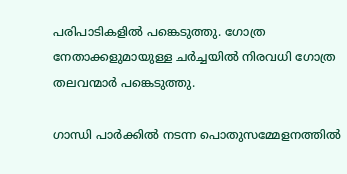പരിപാടികളിൽ പങ്കെടുത്തു. ഗോത്ര നേതാക്കളുമായുള്ള ചർച്ചയിൽ നിരവധി ഗോത്ര തലവന്മാർ പങ്കെടുത്തു.

ഗാന്ധി പാർക്കിൽ നടന്ന പൊതുസമ്മേളനത്തിൽ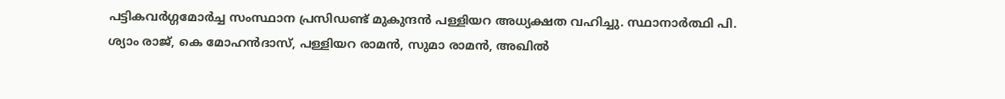പട്ടികവർഗ്ഗമോർച്ച സംസ്ഥാന പ്രസിഡണ്ട് മുകുന്ദൻ പള്ളിയറ അധ്യക്ഷത വഹിച്ചു. സ്ഥാനാർത്ഥി പി. ശ്യാം രാജ്, കെ മോഹൻദാസ്, പള്ളിയറ രാമൻ, സുമാ രാമൻ, അഖിൽ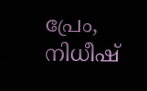പ്രേം,  നിധീഷ്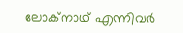ലോക്‌നാഥ് എന്നിവർ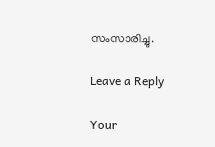സംസാരിച്ചു.

Leave a Reply

Your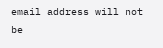email address will not be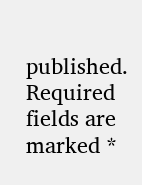published. Required fields are marked *